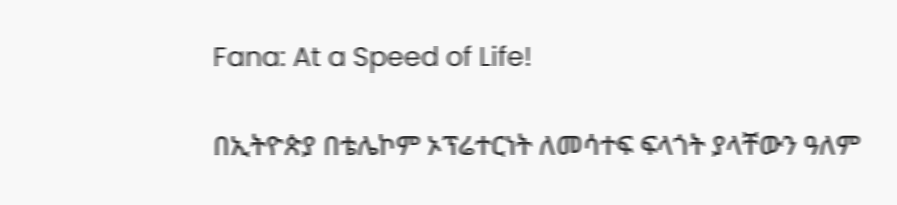Fana: At a Speed of Life!

በኢትዮጵያ በቴሌኮም ኦፕሬተርነት ለመሳተፍ ፍላጎት ያላቸውን ዓለም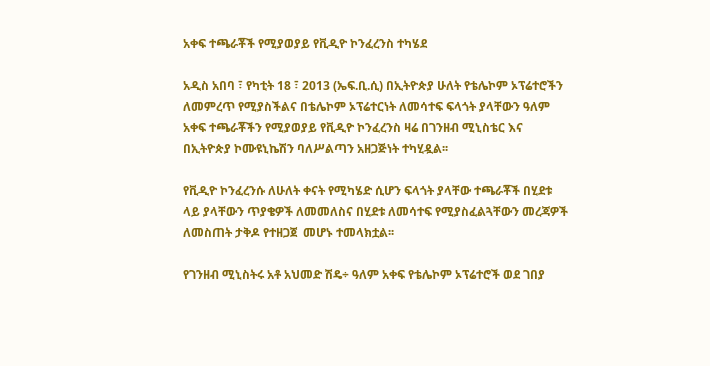አቀፍ ተጫራቾች የሚያወያይ የቪዲዮ ኮንፈረንስ ተካሄደ

አዲስ አበባ ፣ የካቲት 18 ፣ 2013 (ኤፍ.ቢ.ሲ) በኢትዮጵያ ሁለት የቴሌኮም ኦፕሬተሮችን ለመምረጥ የሚያስችልና በቴሌኮም ኦፕሬተርነት ለመሳተፍ ፍላጎት ያላቸውን ዓለም አቀፍ ተጫራቾችን የሚያወያይ የቪዲዮ ኮንፈረንስ ዛሬ በገንዘብ ሚኒስቴር እና በኢትዮጵያ ኮሙዩኒኬሽን ባለሥልጣን አዘጋጅነት ተካሂዷል፡፡

የቪዲዮ ኮንፈረንሱ ለሁለት ቀናት የሚካሄድ ሲሆን ፍላጎት ያላቸው ተጫራቾች በሂደቱ ላይ ያላቸውን ጥያቄዎች ለመመለስና በሂደቱ ለመሳተፍ የሚያስፈልጓቸውን መረጃዎች ለመስጠት ታቅዶ የተዘጋጀ  መሆኑ ተመላክቷል፡፡

የገንዘብ ሚኒስትሩ አቶ አህመድ ሽዴ÷ ዓለም አቀፍ የቴሌኮም ኦፕሬተሮች ወደ ገበያ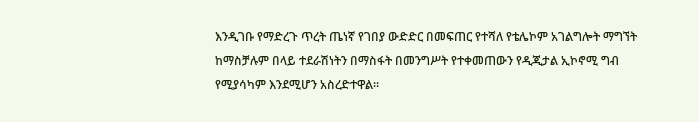እንዲገቡ የማድረጉ ጥረት ጤነኛ የገበያ ውድድር በመፍጠር የተሻለ የቴሌኮም አገልግሎት ማግኘት ከማስቻሉም በላይ ተደራሽነትን በማስፋት በመንግሥት የተቀመጠውን የዲጂታል ኢኮኖሚ ግብ የሚያሳካም እንደሚሆን አስረድተዋል፡፡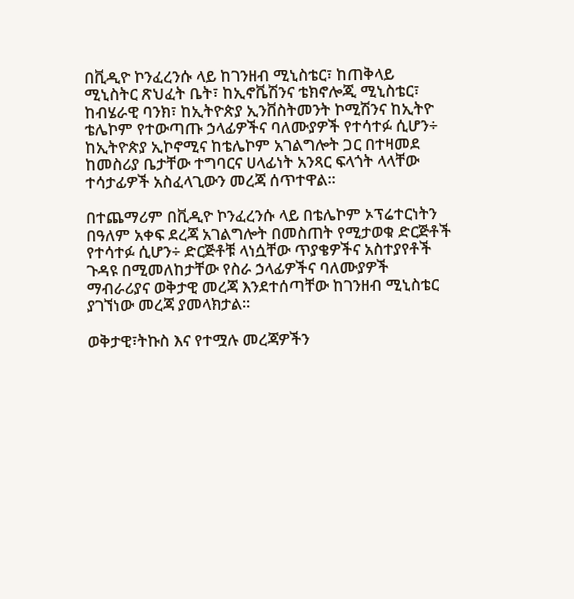በቪዲዮ ኮንፈረንሱ ላይ ከገንዘብ ሚኒስቴር፣ ከጠቅላይ ሚኒስትር ጽህፈት ቤት፣ ከኢኖቬሽንና ቴክኖሎጂ ሚኒስቴር፣ ከብሄራዊ ባንክ፣ ከኢትዮጵያ ኢንቨስትመንት ኮሚሽንና ከኢትዮ ቴሌኮም የተውጣጡ ኃላፊዎችና ባለሙያዎች የተሳተፉ ሲሆን÷ ከኢትዮጵያ ኢኮኖሚና ከቴሌኮም አገልግሎት ጋር በተዛመደ ከመስሪያ ቤታቸው ተግባርና ሀላፊነት አንጻር ፍላጎት ላላቸው ተሳታፊዎች አስፈላጊውን መረጃ ሰጥተዋል፡፡

በተጨማሪም በቪዲዮ ኮንፈረንሱ ላይ በቴሌኮም ኦፕሬተርነትን በዓለም አቀፍ ደረጃ አገልግሎት በመስጠት የሚታወቁ ድርጅቶች የተሳተፉ ሲሆን÷ ድርጅቶቹ ላነሷቸው ጥያቄዎችና አስተያየቶች ጉዳዩ በሚመለከታቸው የስራ ኃላፊዎችና ባለሙያዎች ማብራሪያና ወቅታዊ መረጃ እንደተሰጣቸው ከገንዘብ ሚኒስቴር ያገኘነው መረጃ ያመላክታል፡፡

ወቅታዊ፣ትኩስ እና የተሟሉ መረጃዎችን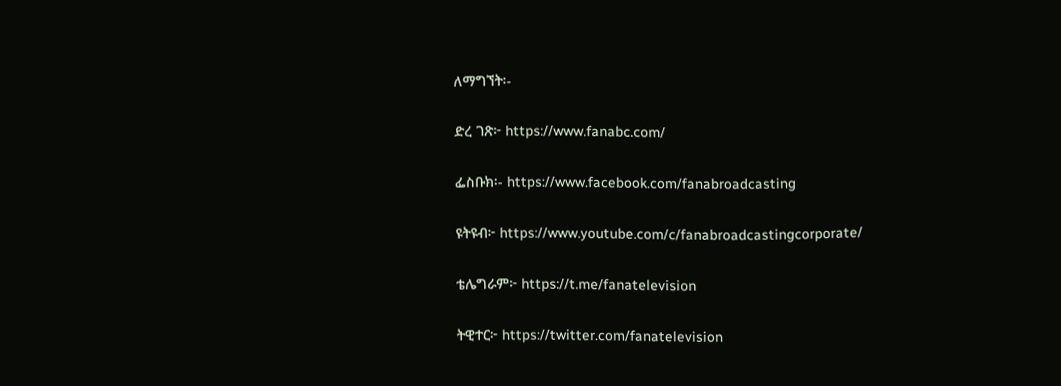ለማግኘት፡-

ድረ ገጽ፦ https://www.fanabc.com/

ፌስቡክ፡- https://www.facebook.com/fanabroadcasting

ዩትዩብ፦ https://www.youtube.com/c/fanabroadcastingcorporate/

ቴሌግራም፦ https://t.me/fanatelevision

ትዊተር፦ https://twitter.com/fanatelevision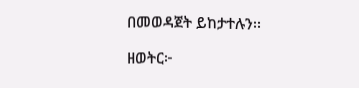በመወዳጀት ይከታተሉን፡፡

ዘወትር፦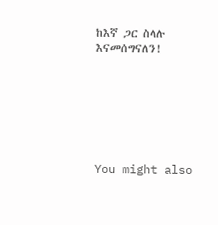ከእኛ ጋር ስላሉ እናመሰግናለን!







You might also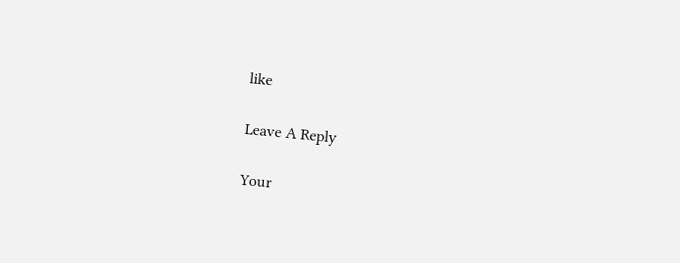like

Leave A Reply

Your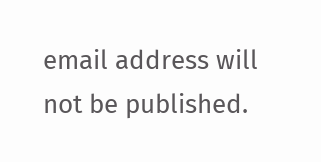email address will not be published.